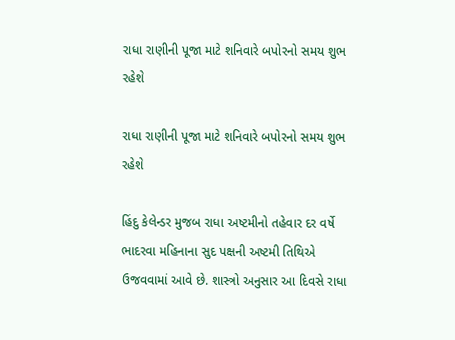રાધા રાણીની પૂજા માટે શનિવારે બપોરનો સમય શુભ રહેશે

રાધા રાણીની પૂજા માટે શનિવારે બપોરનો સમય શુભ રહેશે

હિંદુ કેલેન્ડર મુજબ રાધા અષ્ટમીનો તહેવાર દર વર્ષે ભાદરવા મહિનાના સુદ પક્ષની અષ્ટમી તિથિએ ઉજવવામાં આવે છે. શાસ્ત્રો અનુસાર આ દિવસે રાધા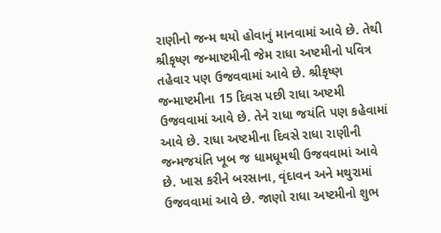રાણીનો જન્મ થયો હોવાનું માનવામાં આવે છે. તેથી શ્રીકૃષ્ણ જન્માષ્ટમીની જેમ રાધા અષ્ટમીનો પવિત્ર તહેવાર પણ ઉજવવામાં આવે છે. શ્રીકૃષ્ણ જન્માષ્ટમીના 15 દિવસ પછી રાધા અષ્ટમી ઉજવવામાં આવે છે. તેને રાધા જયંતિ પણ કહેવામાં આવે છે. રાધા અષ્ટમીના દિવસે રાધા રાણીની જન્મજયંતિ ખૂબ જ ધામધૂમથી ઉજવવામાં આવે છે. ખાસ કરીને બરસાના, વૃંદાવન અને મથુરામાં ઉજવવામાં આવે છે. જાણો રાધા અષ્ટમીનો શુભ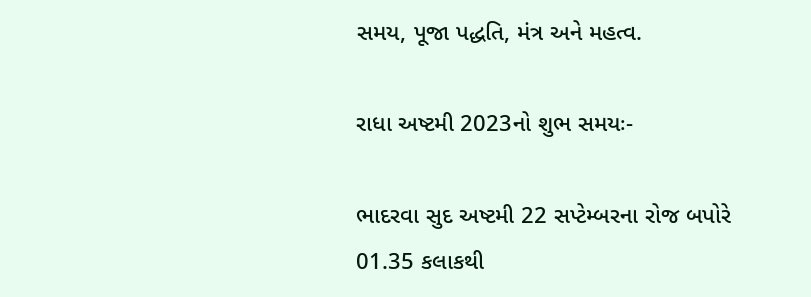સમય, પૂજા પદ્ધતિ, મંત્ર અને મહત્વ.

રાધા અષ્ટમી 2023નો શુભ સમયઃ-

ભાદરવા સુદ અષ્ટમી 22 સપ્ટેમ્બરના રોજ બપોરે 01.35 કલાકથી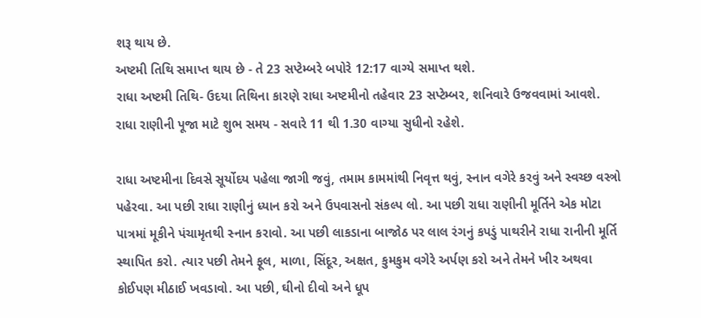શરૂ થાય છે.
અષ્ટમી તિથિ સમાપ્ત થાય છે - તે 23 સપ્ટેમ્બરે બપોરે 12:17 વાગ્યે સમાપ્ત થશે.
રાધા અષ્ટમી તિથિ- ઉદયા તિથિના કારણે રાધા અષ્ટમીનો તહેવાર 23 સપ્ટેમ્બર, શનિવારે ઉજવવામાં આવશે.
રાધા રાણીની પૂજા માટે શુભ સમય - સવારે 11 થી 1.30 વાગ્યા સુધીનો રહેશે.

રાધા અષ્ટમીના દિવસે સૂર્યોદય પહેલા જાગી જવું, તમામ કામમાંથી નિવૃત્ત થવું, સ્નાન વગેરે કરવું અને સ્વચ્છ વસ્ત્રો પહેરવા. આ પછી રાધા રાણીનું ધ્યાન કરો અને ઉપવાસનો સંકલ્પ લો. આ પછી રાધા રાણીની મૂર્તિને એક મોટા પાત્રમાં મૂકીને પંચામૃતથી સ્નાન કરાવો. આ પછી લાકડાના બાજોઠ પર લાલ રંગનું કપડું પાથરીને રાધા રાનીની મૂર્તિ સ્થાપિત કરો. ત્યાર પછી તેમને ફૂલ, માળા, સિંદૂર, અક્ષત, કુમકુમ વગેરે અર્પણ કરો અને તેમને ખીર અથવા કોઈપણ મીઠાઈ ખવડાવો. આ પછી, ઘીનો દીવો અને ધૂપ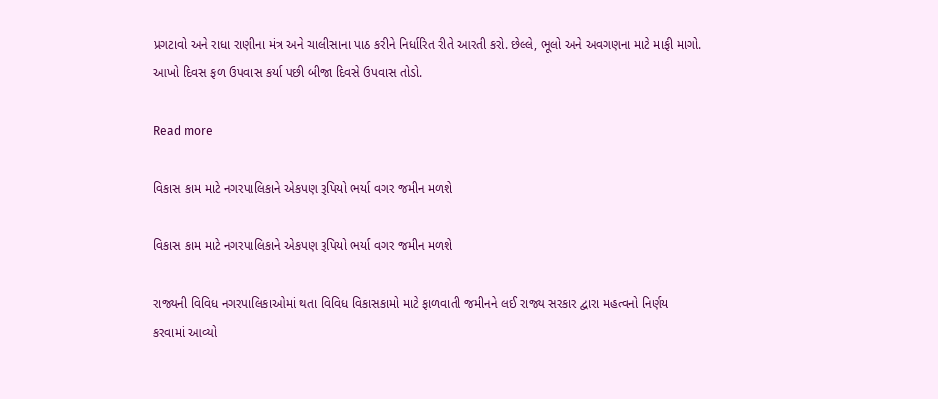પ્રગટાવો અને રાધા રાણીના મંત્ર અને ચાલીસાના પાઠ કરીને નિર્ધારિત રીતે આરતી કરો. છેલ્લે, ભૂલો અને અવગણના માટે માફી માગો. આખો દિવસ ફળ ઉપવાસ કર્યા પછી બીજા દિવસે ઉપવાસ તોડો.

Read more

વિકાસ કામ માટે નગરપાલિકાને એકપણ રૂપિયો ભર્યા વગર જમીન મળશે

વિકાસ કામ માટે નગરપાલિકાને એકપણ રૂપિયો ભર્યા વગર જમીન મળશે

રાજ્યની વિવિધ નગરપાલિકાઓમાં થતા વિવિધ વિકાસકામો માટે ફાળવાતી જમીનને લઈ રાજ્ય સરકાર દ્વારા મહત્વનો નિર્ણય કરવામાં આવ્યો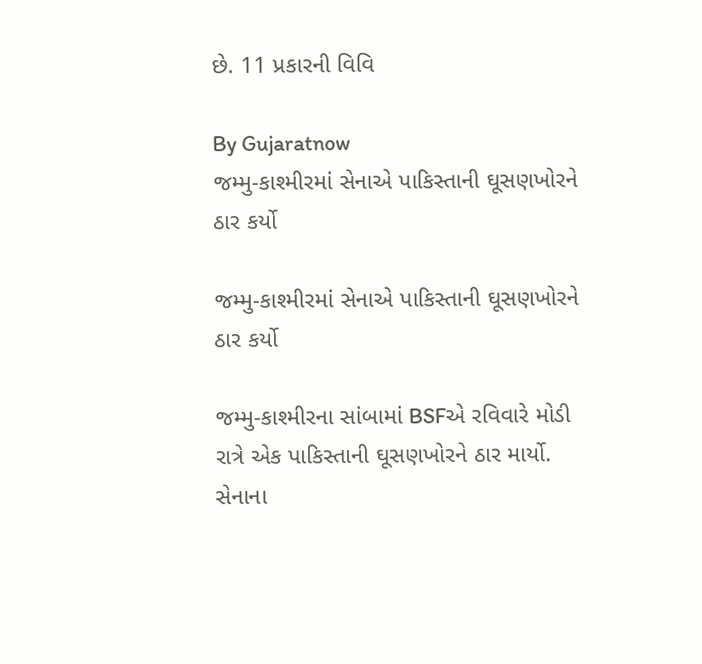છે. 11 પ્રકારની વિવિ

By Gujaratnow
જમ્મુ-કાશ્મીરમાં સેનાએ પાકિસ્તાની ઘૂસણખોરને ઠાર કર્યો

જમ્મુ-કાશ્મીરમાં સેનાએ પાકિસ્તાની ઘૂસણખોરને ઠાર કર્યો

જમ્મુ-કાશ્મીરના સાંબામાં BSFએ રવિવારે મોડી રાત્રે એક પાકિસ્તાની ઘૂસણખોરને ઠાર માર્યો. સેનાના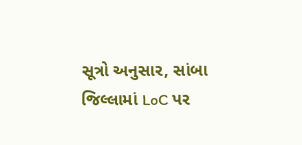સૂત્રો અનુસાર, સાંબા જિલ્લામાં LoC પર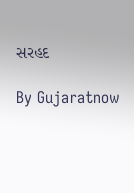સરહદ

By Gujaratnow